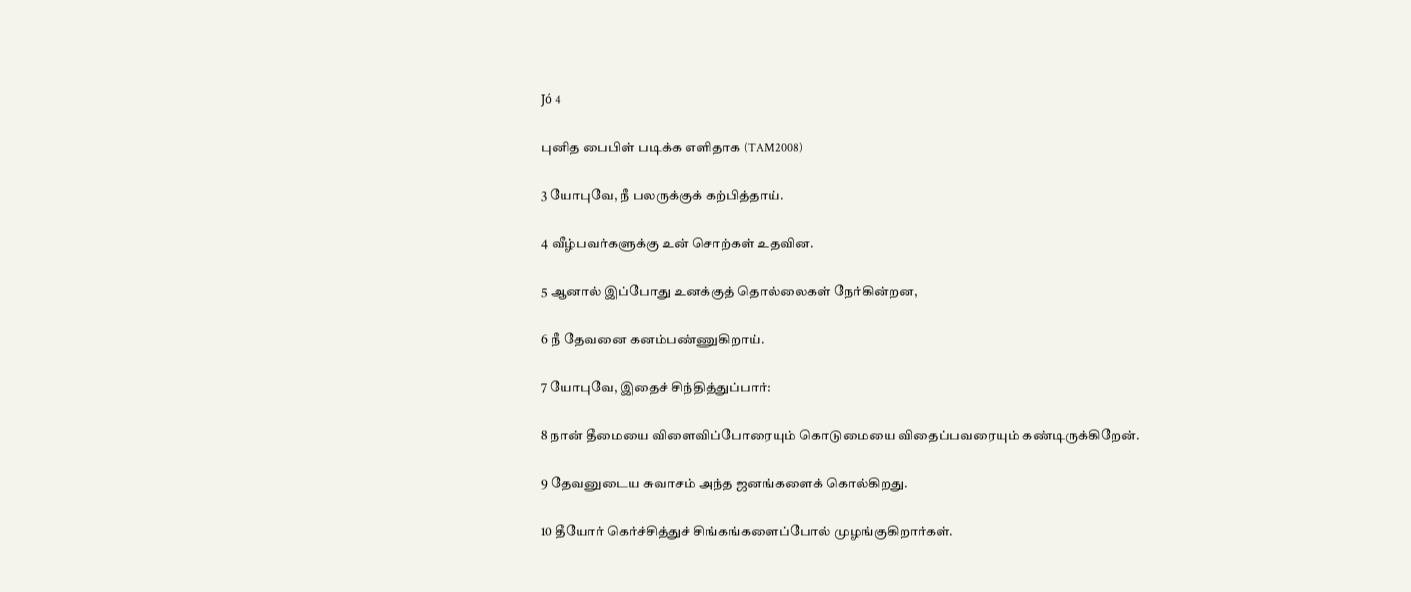Jó 4

புனித பைபிள் படிக்க எளிதாக (TAM2008)

3 யோபுவே, நீ பலருக்குக் கற்பித்தாய்.

4 வீழ்பவர்களுக்கு உன் சொற்கள் உதவின.

5 ஆனால் இப்போது உனக்குத் தொல்லைகள் நேர்கின்றன,

6 நீ தேவனை கனம்பண்ணுகிறாய்.

7 யோபுவே, இதைச் சிந்தித்துப்பார்:

8 நான் தீமையை விளைவிப்போரையும் கொடுமையை விதைப்பவரையும் கண்டிருக்கிறேன்.

9 தேவனுடைய சுவாசம் அந்த ஜனங்களைக் கொல்கிறது.

10 தீயோர் கெர்ச்சித்துச் சிங்கங்களைப்போல் முழங்குகிறார்கள்.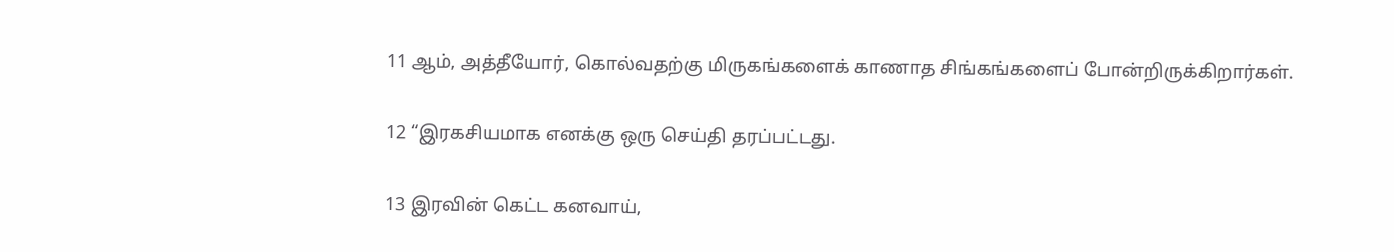11 ஆம், அத்தீயோர், கொல்வதற்கு மிருகங்களைக் காணாத சிங்கங்களைப் போன்றிருக்கிறார்கள்.

12 “இரகசியமாக எனக்கு ஒரு செய்தி தரப்பட்டது.

13 இரவின் கெட்ட கனவாய்,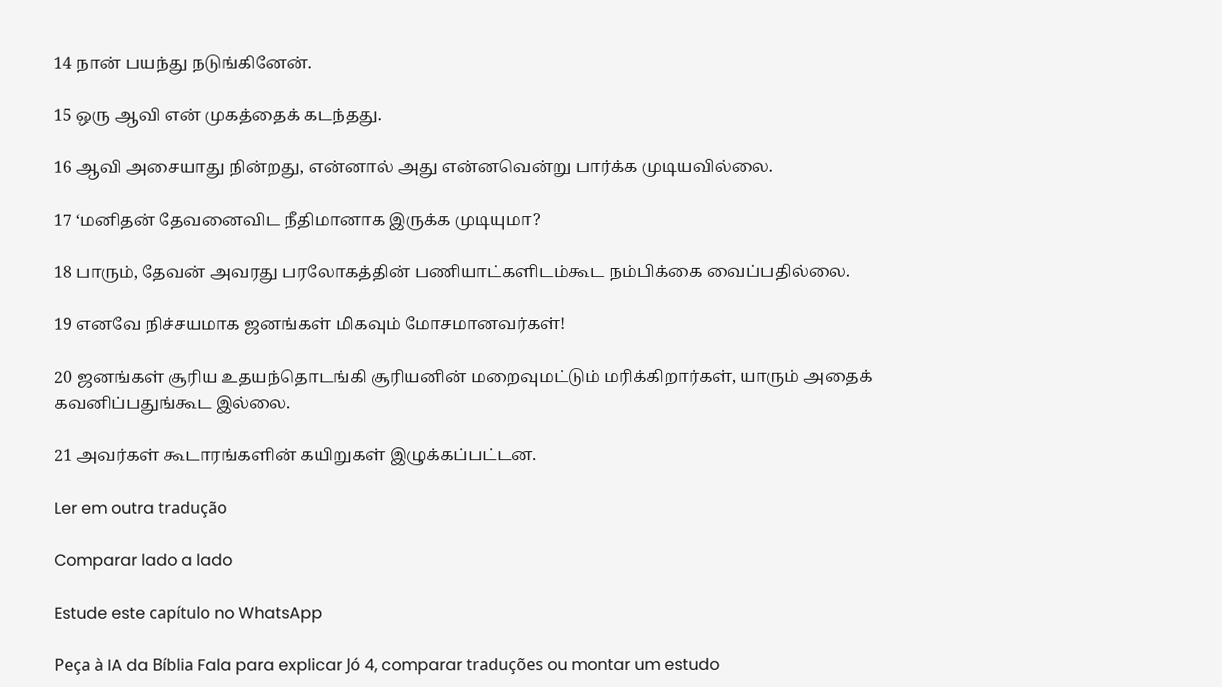14 நான் பயந்து நடுங்கினேன்.

15 ஒரு ஆவி என் முகத்தைக் கடந்தது.

16 ஆவி அசையாது நின்றது, என்னால் அது என்னவென்று பார்க்க முடியவில்லை.

17 ‘மனிதன் தேவனைவிட நீதிமானாக இருக்க முடியுமா?

18 பாரும், தேவன் அவரது பரலோகத்தின் பணியாட்களிடம்கூட நம்பிக்கை வைப்பதில்லை.

19 எனவே நிச்சயமாக ஜனங்கள் மிகவும் மோசமானவர்கள்!

20 ஜனங்கள் சூரிய உதயந்தொடங்கி சூரியனின் மறைவுமட்டும் மரிக்கிறார்கள், யாரும் அதைக் கவனிப்பதுங்கூட இல்லை.

21 அவர்கள் கூடாரங்களின் கயிறுகள் இழுக்கப்பட்டன.

Ler em outra tradução

Comparar lado a lado

Estude este capítulo no WhatsApp

Peça à IA da Bíblia Fala para explicar Jó 4, comparar traduções ou montar um estudo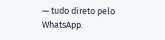— tudo direto pelo WhatsApp.